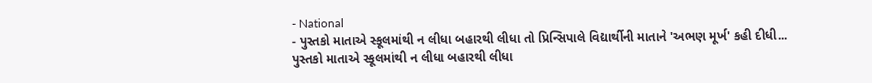- National
- પુસ્તકો માતાએ સ્કૂલમાંથી ન લીધા બહારથી લીધા તો પ્રિન્સિપાલે વિદ્યાર્થીની માતાને 'અભણ મૂર્ખ' કહી દીધી...
પુસ્તકો માતાએ સ્કૂલમાંથી ન લીધા બહારથી લીધા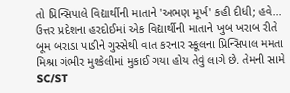તો પ્રિન્સિપાલે વિદ્યાર્થીની માતાને 'અભણ મૂર્ખ' કહી દીધી; હવે...
ઉત્તર પ્રદેશના હરદોઈમાં એક વિદ્યાર્થીની માતાને ખુબ ખરાબ રીતે બૂમ બરાડા પાડીને ગુસ્સેથી વાત કરનાર સ્કૂલના પ્રિન્સિપાલ મમતા મિશ્રા ગંભીર મુશ્કેલીમાં મુકાઈ ગયા હોય તેવું લાગે છે. તેમની સામે SC/ST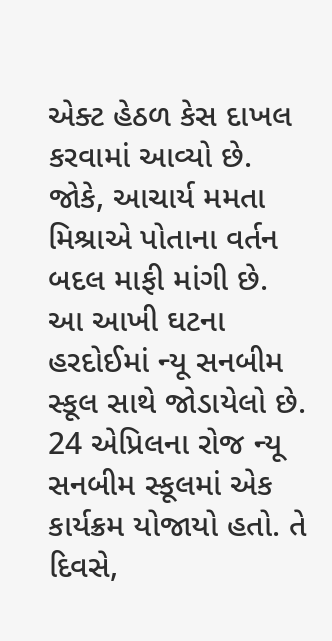એક્ટ હેઠળ કેસ દાખલ કરવામાં આવ્યો છે. જોકે, આચાર્ય મમતા મિશ્રાએ પોતાના વર્તન બદલ માફી માંગી છે.
આ આખી ઘટના હરદોઈમાં ન્યૂ સનબીમ સ્કૂલ સાથે જોડાયેલો છે. 24 એપ્રિલના રોજ ન્યૂ સનબીમ સ્કૂલમાં એક કાર્યક્રમ યોજાયો હતો. તે દિવસે,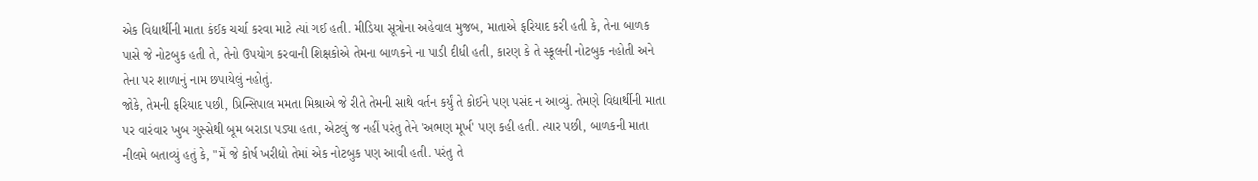એક વિદ્યાર્થીની માતા કંઈક ચર્ચા કરવા માટે ત્યાં ગઈ હતી. મીડિયા સૂત્રોના અહેવાલ મુજબ, માતાએ ફરિયાદ કરી હતી કે, તેના બાળક પાસે જે નોટબુક હતી તે, તેનો ઉપયોગ કરવાની શિક્ષકોએ તેમના બાળકને ના પાડી દીધી હતી, કારણ કે તે સ્કૂલની નોટબુક નહોતી અને તેના પર શાળાનું નામ છપાયેલું નહોતું.
જોકે, તેમની ફરિયાદ પછી, પ્રિન્સિપાલ મમતા મિશ્રાએ જે રીતે તેમની સાથે વર્તન કર્યું તે કોઈને પણ પસંદ ન આવ્યું. તેમણે વિદ્યાર્થીની માતા પર વારંવાર ખુબ ગુસ્સેથી બૂમ બરાડા પડ્યા હતા, એટલું જ નહીં પરંતુ તેને 'અભણ મૂર્ખ' પણ કહી હતી. ત્યાર પછી, બાળકની માતા નીલમે બતાવ્યું હતું કે, "મેં જે કોર્ષ ખરીદ્યો તેમાં એક નોટબુક પણ આવી હતી. પરંતુ તે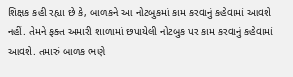શિક્ષક કહી રહ્યા છે કે, બાળકને આ નોટબુકમાં કામ કરવાનું કહેવામાં આવશે નહીં. તેમને ફક્ત અમારી શાળામાં છપાયેલી નોટબુક પર કામ કરવાનું કહેવામાં આવશે. તમારું બાળક ભણે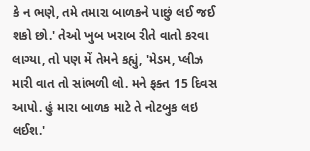કે ન ભણે, તમે તમારા બાળકને પાછું લઈ જઈ શકો છો.' તેઓ ખુબ ખરાબ રીતે વાતો કરવા લાગ્યા, તો પણ મેં તેમને કહ્યું, 'મેડમ, પ્લીઝ મારી વાત તો સાંભળી લો. મને ફક્ત 15 દિવસ આપો. હું મારા બાળક માટે તે નોટબુક લઇ લઈશ.'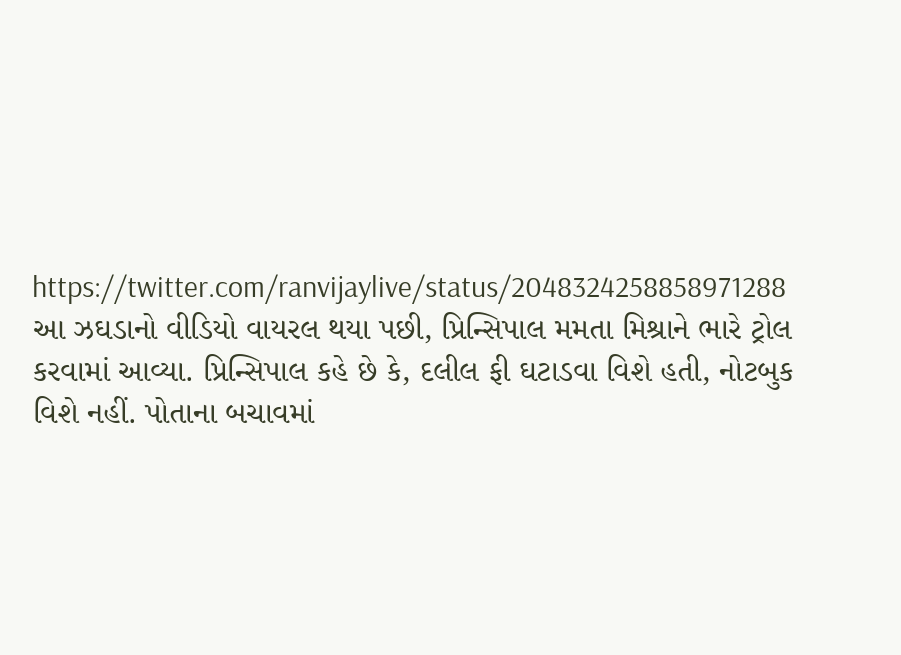https://twitter.com/ranvijaylive/status/2048324258858971288
આ ઝઘડાનો વીડિયો વાયરલ થયા પછી, પ્રિન્સિપાલ મમતા મિશ્રાને ભારે ટ્રોલ કરવામાં આવ્યા. પ્રિન્સિપાલ કહે છે કે, દલીલ ફી ઘટાડવા વિશે હતી, નોટબુક વિશે નહીં. પોતાના બચાવમાં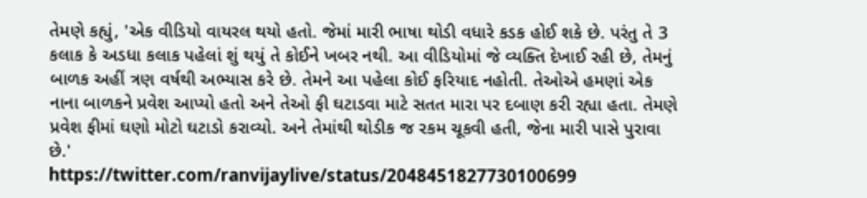તેમણે કહ્યું, 'એક વીડિયો વાયરલ થયો હતો. જેમાં મારી ભાષા થોડી વધારે કડક હોઈ શકે છે. પરંતુ તે 3 કલાક કે અડધા કલાક પહેલાં શું થયું તે કોઈને ખબર નથી. આ વીડિયોમાં જે વ્યક્તિ દેખાઈ રહી છે, તેમનું બાળક અહીં ત્રણ વર્ષથી અભ્યાસ કરે છે. તેમને આ પહેલા કોઈ ફરિયાદ નહોતી. તેઓએ હમણાં એક નાના બાળકને પ્રવેશ આપ્યો હતો અને તેઓ ફી ઘટાડવા માટે સતત મારા પર દબાણ કરી રહ્યા હતા. તેમણે પ્રવેશ ફીમાં ઘણો મોટો ઘટાડો કરાવ્યો. અને તેમાંથી થોડીક જ રકમ ચૂકવી હતી, જેના મારી પાસે પુરાવા છે.'
https://twitter.com/ranvijaylive/status/2048451827730100699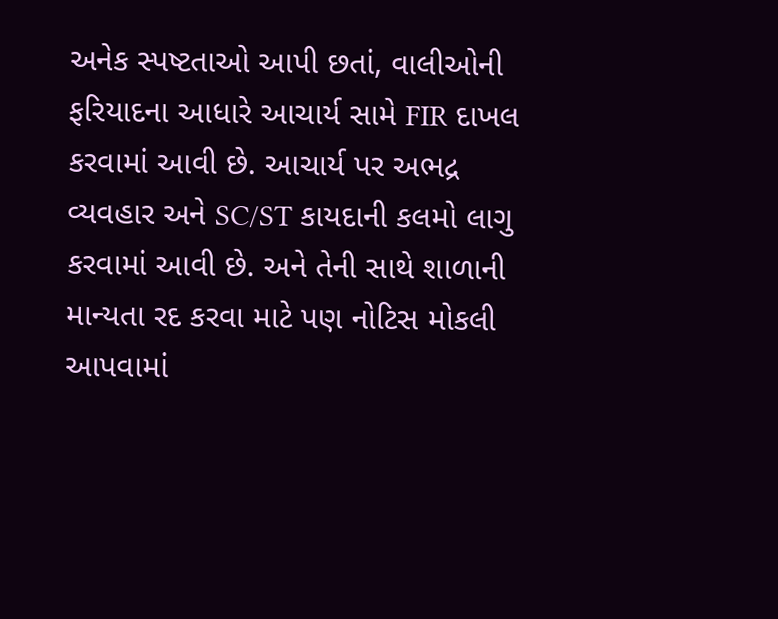અનેક સ્પષ્ટતાઓ આપી છતાં, વાલીઓની ફરિયાદના આધારે આચાર્ય સામે FIR દાખલ કરવામાં આવી છે. આચાર્ય પર અભદ્ર વ્યવહાર અને SC/ST કાયદાની કલમો લાગુ કરવામાં આવી છે. અને તેની સાથે શાળાની માન્યતા રદ કરવા માટે પણ નોટિસ મોકલી આપવામાં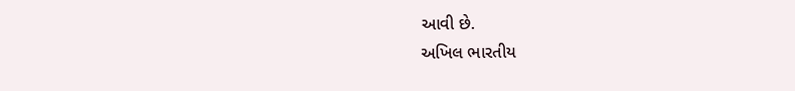આવી છે.
અખિલ ભારતીય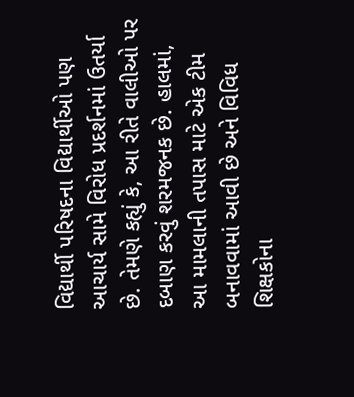વિદ્યાર્થી પરિષદના વિદ્યાર્થીઓ પણ આચાર્ય સામે વિરોધ પ્રદર્શનમાં ઉતર્યા છે. તેમણે કહ્યું કે, આ રીતે વાલીઓ પર દબાણ કરવું શરમજનક છે. હાલમાં, આ મામલાની તપાસ માટે એક ટીમ બનાવવામાં આવી છે અને વિવિધ શિક્ષકોના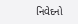નિવેદનો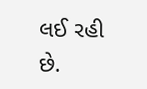લઈ રહી છે.